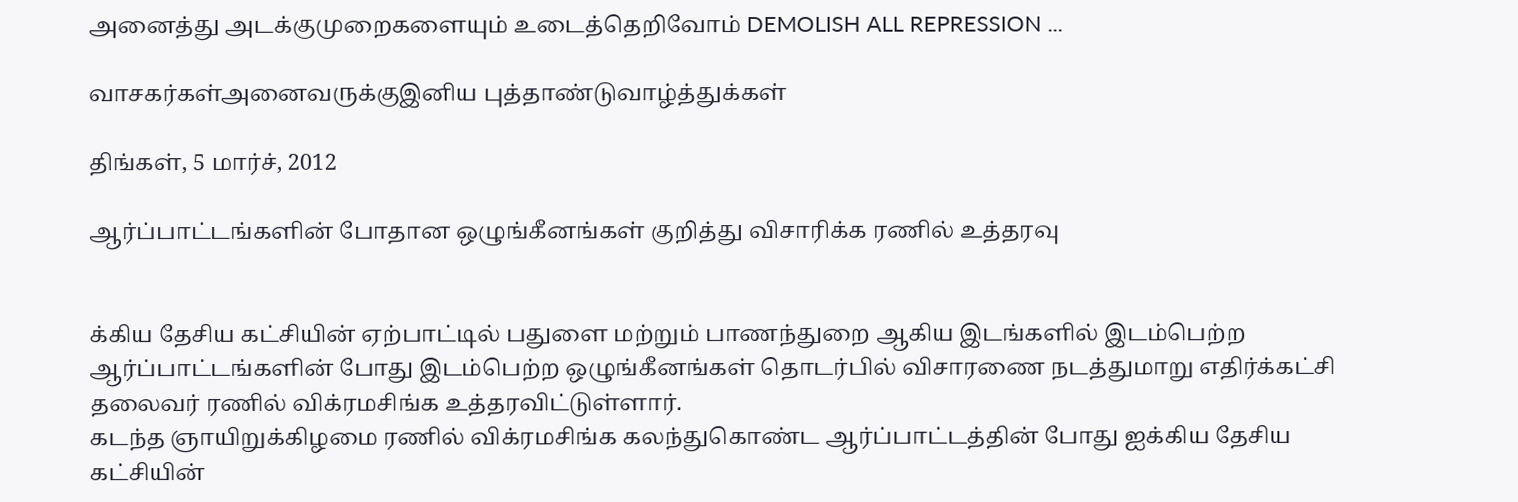அனைத்து அடக்குமுறைகளையும் உடைத்தெறிவோம் DEMOLISH ALL REPRESSION ...

வாசகர்கள்அனைவருக்குஇனிய புத்தாண்டுவாழ்த்துக்கள்

திங்கள், 5 மார்ச், 2012

ஆர்ப்பாட்டங்களின் போதான ஒழுங்கீனங்கள் குறித்து விசாரிக்க ரணில் உத்தரவு


க்கிய தேசிய கட்சியின் ஏற்பாட்டில் பதுளை மற்றும் பாணந்துறை ஆகிய இடங்களில் இடம்பெற்ற ஆர்ப்பாட்டங்களின் போது இடம்பெற்ற ஒழுங்கீனங்கள் தொடர்பில் விசாரணை நடத்துமாறு எதிர்க்கட்சி தலைவர் ரணில் விக்ரமசிங்க உத்தரவிட்டுள்ளார்.
கடந்த ஞாயிறுக்கிழமை ரணில் விக்ரமசிங்க கலந்துகொண்ட ஆர்ப்பாட்டத்தின் போது ஐக்கிய தேசிய கட்சியின்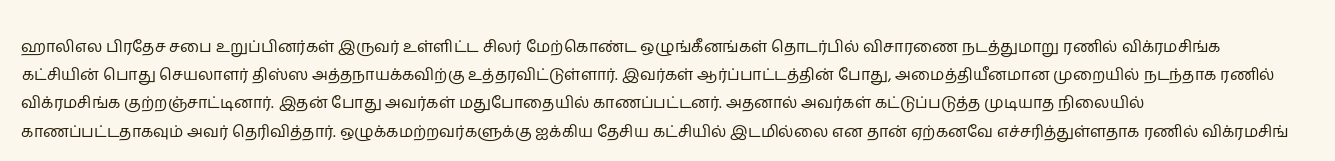ஹாலிஎல பிரதேச சபை உறுப்பினர்கள் இருவர் உள்ளிட்ட சிலர் மேற்கொண்ட ஒழுங்கீனங்கள் தொடர்பில் விசாரணை நடத்துமாறு ரணில் விக்ரமசிங்க கட்சியின் பொது செயலாளர் திஸ்ஸ அத்தநாயக்கவிற்கு உத்தரவிட்டுள்ளார். இவர்கள் ஆர்ப்பாட்டத்தின் போது, அமைத்தியீனமான முறையில் நடந்தாக ரணில் விக்ரமசிங்க குற்றஞ்சாட்டினார். இதன் போது அவர்கள் மதுபோதையில் காணப்பட்டனர். அதனால் அவர்கள் கட்டுப்படுத்த முடியாத நிலையில் காணப்பட்டதாகவும் அவர் தெரிவித்தார். ஒழுக்கமற்றவர்களுக்கு ஐக்கிய தேசிய கட்சியில் இடமில்லை என தான் ஏற்கனவே எச்சரித்துள்ளதாக ரணில் விக்ரமசிங்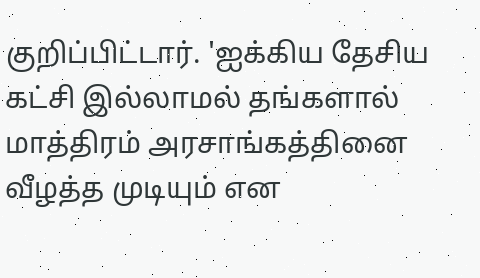குறிப்பிட்டார். 'ஐக்கிய தேசிய கட்சி இல்லாமல் தங்களால் மாத்திரம் அரசாங்கத்தினை வீழத்த முடியும் என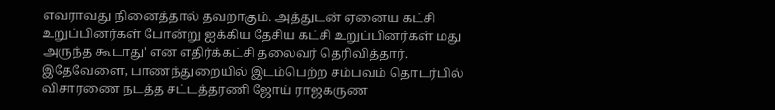எவராவது நினைத்தால் தவறாகும். அத்துடன் ஏனைய கட்சி உறுப்பினர்கள் போன்று ஐக்கிய தேசிய கட்சி உறுப்பினர்கள் மது அருந்த கூடாது' என எதிர்க்கட்சி தலைவர் தெரிவித்தார். இதேவேளை, பாணந்துறையில் இடம்பெற்ற சம்பவம் தொடர்பில் விசாரணை நடத்த சட்டத்தரணி ஜோய் ராஜகருண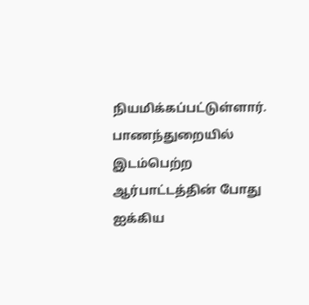நியமிக்கப்பட்டுள்ளார். பாணந்துறையில் இடம்பெற்ற ஆர்பாட்டத்தின் போது ஐக்கிய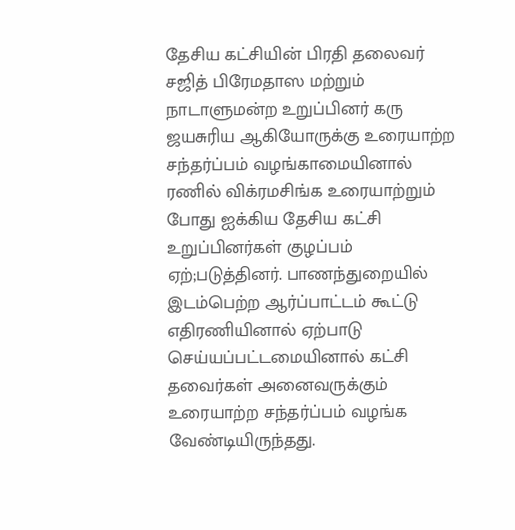தேசிய கட்சியின் பிரதி தலைவர் சஜித் பிரேமதாஸ மற்றும் நாடாளுமன்ற உறுப்பினர் கரு ஜயசுரிய ஆகியோருக்கு உரையாற்ற சந்தர்ப்பம் வழங்காமையினால் ரணில் விக்ரமசிங்க உரையாற்றும் போது ஐக்கிய தேசிய கட்சி உறுப்பினர்கள் குழப்பம் ஏற்;படுத்தினர். பாணந்துறையில் இடம்பெற்ற ஆர்ப்பாட்டம் கூட்டு எதிரணியினால் ஏற்பாடு செய்யப்பட்டமையினால் கட்சி தவைர்கள் அனைவருக்கும் உரையாற்ற சந்தர்ப்பம் வழங்க வேண்டியிருந்தது.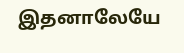இதனாலேயே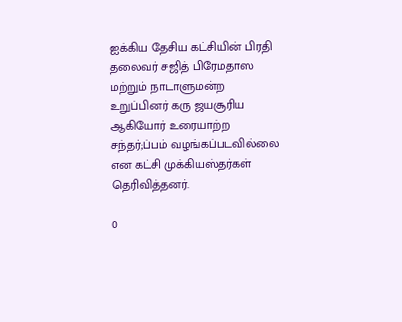ஐக்கிய தேசிய கட்சியின் பிரதி தலைவர் சஜித் பிரேமதாஸ மற்றும் நாடாளுமன்ற உறுப்பினர் கரு ஜயசூரிய ஆகியோர் உரையாற்ற சந்தர்;ப்பம் வழங்கப்படவில்லை என கட்சி முக்கியஸ்தர்கள் தெரிவித்தனர்.

0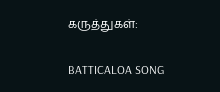கருத்துகள்:

BATTICALOA SONG